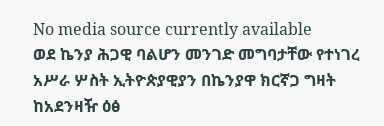No media source currently available
ወደ ኬንያ ሕጋዊ ባልሆን መንገድ መግባታቸው የተነገረ አሥራ ሦስት ኢትዮጵያዊያን በኬንያዋ ክርኛጋ ግዛት ከአደንዛዥ ዕፅ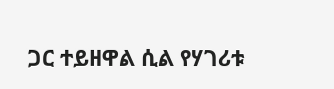ጋር ተይዘዋል ሲል የሃገሪቱ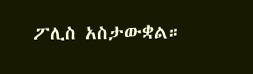ፖሊስ አስታውቋል።